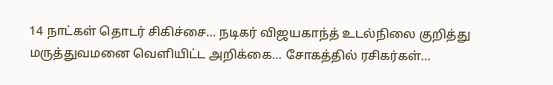14 நாட்கள் தொடர் சிகிச்சை… நடிகர் விஜயகாந்த் உடல்நிலை குறித்து மருத்துவமனை வெளியிட்ட அறிக்கை… சோகத்தில் ரசிகர்கள்…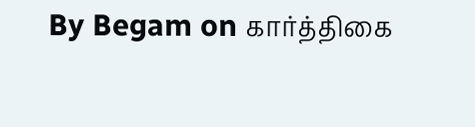By Begam on கார்த்திகை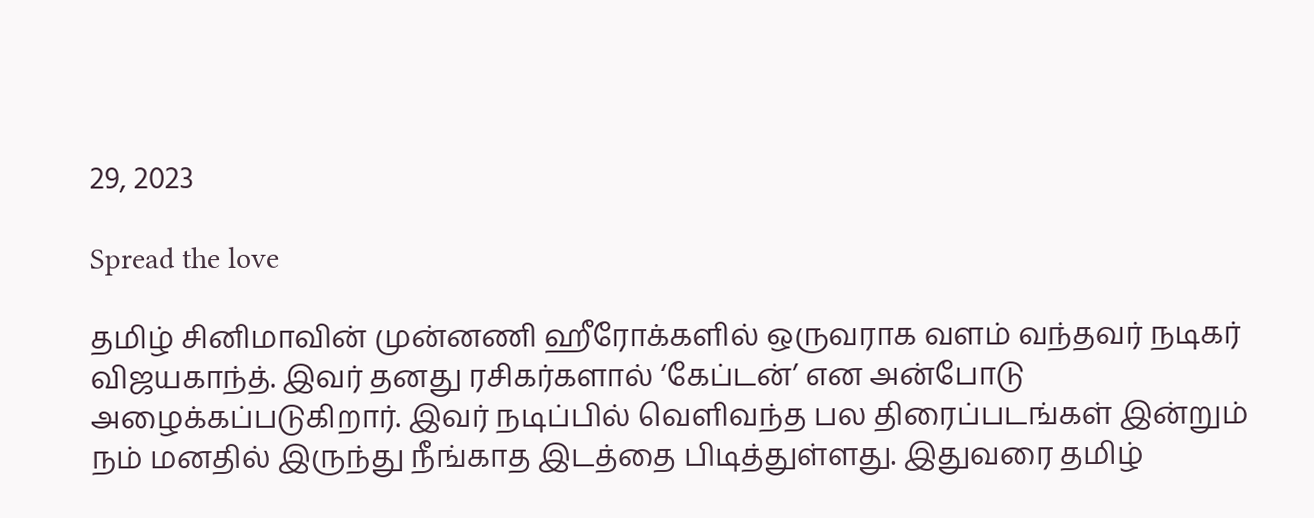29, 2023

Spread the love

தமிழ் சினிமாவின் முன்னணி ஹீரோக்களில் ஒருவராக வளம் வந்தவர் நடிகர் விஜயகாந்த். இவர் தனது ரசிகர்களால் ‘கேப்டன்’ என அன்போடு அழைக்கப்படுகிறார். இவர் நடிப்பில் வெளிவந்த பல திரைப்படங்கள் இன்றும் நம் மனதில் இருந்து நீங்காத இடத்தை பிடித்துள்ளது. இதுவரை தமிழ்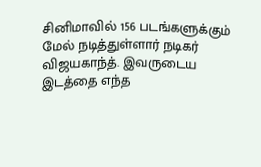சினிமாவில் 156 படங்களுக்கும் மேல் நடித்துள்ளார் நடிகர் விஜயகாந்த். இவருடைய இடத்தை எந்த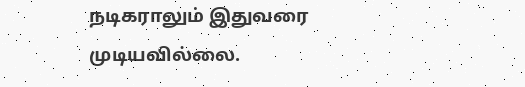நடிகராலும் இதுவரை முடியவில்லை.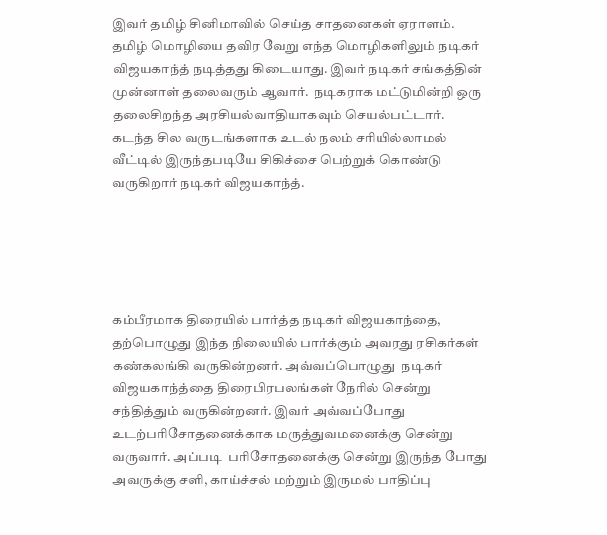இவர் தமிழ் சினிமாவில் செய்த சாதனைகள் ஏராளம். தமிழ் மொழியை தவிர வேறு எந்த மொழிகளிலும் நடிகர் விஜயகாந்த் நடித்தது கிடையாது. இவர் நடிகர் சங்கத்தின் முன்னாள் தலைவரும் ஆவார்.  நடிகராக மட்டுமின்றி ஒரு தலைசிறந்த அரசியல்வாதியாகவும் செயல்பட்டார். கடந்த சில வருடங்களாக உடல் நலம் சரியில்லாமல் வீட்டில் இருந்தபடியே சிகிச்சை பெற்றுக் கொண்டு வருகிறார் நடிகர் விஜயகாந்த்.





கம்பீரமாக திரையில் பார்த்த நடிகர் விஜயகாந்தை, தற்பொழுது இந்த நிலையில் பார்க்கும் அவரது ரசிகர்கள் கண்கலங்கி வருகின்றனர். அவ்வப்பொழுது  நடிகர் விஜயகாந்த்தை திரைபிரபலங்கள் நேரில் சென்று சந்தித்தும் வருகின்றனர். இவர் அவ்வப்போது உடற்பரிசோதனைக்காக மருத்துவமனைக்கு சென்று  வருவார். அப்படி  பரிசோதனைக்கு சென்று இருந்த போது அவருக்கு சளி, காய்ச்சல் மற்றும் இருமல் பாதிப்பு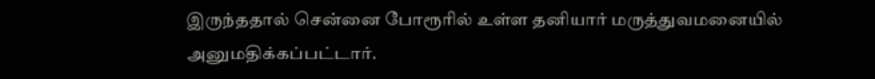இருந்ததால் சென்னை போரூரில் உள்ள தனியார் மருத்துவமனையில் அனுமதிக்கப்பட்டார்.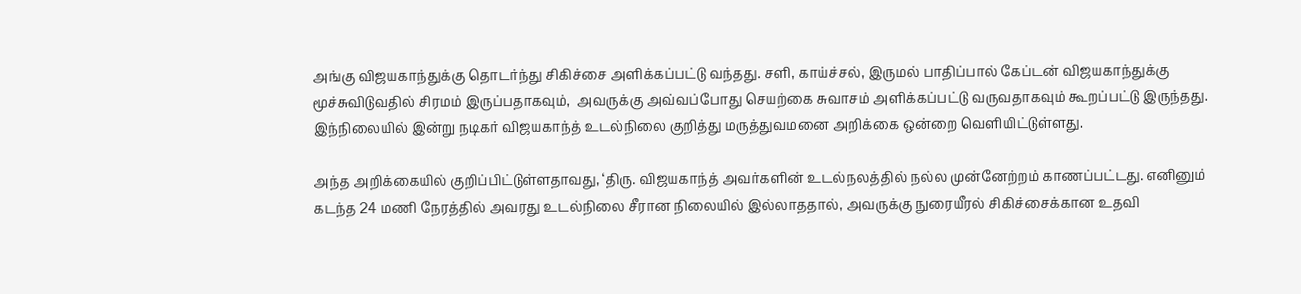அங்கு விஜயகாந்துக்கு தொடர்ந்து சிகிச்சை அளிக்கப்பட்டு வந்தது. சளி, காய்ச்சல், இருமல் பாதிப்பால் கேப்டன் விஜயகாந்துக்கு மூச்சுவிடுவதில் சிரமம் இருப்பதாகவும்,  அவருக்கு அவ்வப்போது செயற்கை சுவாசம் அளிக்கப்பட்டு வருவதாகவும் கூறப்பட்டு இருந்தது. இந்நிலையில் இன்று நடிகர் விஜயகாந்த் உடல்நிலை குறித்து மருத்துவமனை அறிக்கை ஒன்றை வெளியிட்டுள்ளது.

அந்த அறிக்கையில் குறிப்பிட்டுள்ளதாவது, ‘திரு. விஜயகாந்த் அவர்களின் உடல்நலத்தில் நல்ல முன்னேற்றம் காணப்பட்டது. எனினும் கடந்த 24 மணி நேரத்தில் அவரது உடல்நிலை சீரான நிலையில் இல்லாததால், அவருக்கு நுரையீரல் சிகிச்சைக்கான உதவி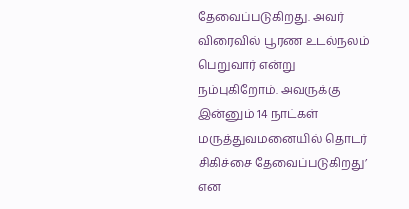தேவைப்படுகிறது. அவர் விரைவில் பூரண உடல்நலம் பெறுவார் என்று நம்புகிறோம். அவருக்கு இன்னும் 14 நாட்கள் மருத்துவமனையில் தொடர் சிகிச்சை தேவைப்படுகிறது’ என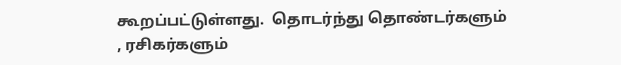கூறப்பட்டுள்ளது.  தொடர்ந்து தொண்டர்களும் , ரசிகர்களும்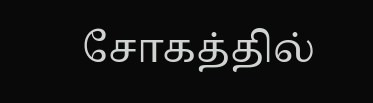சோகத்தில்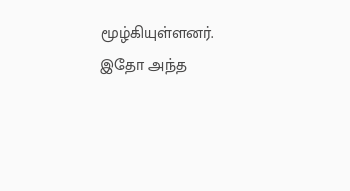மூழ்கியுள்ளனர். இதோ அந்த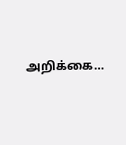அறிக்கை…